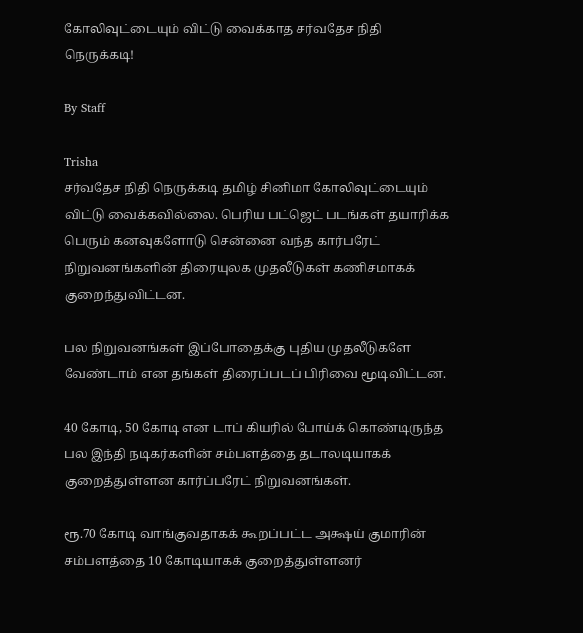கோலிவுட்டையும் விட்டு வைக்காத சர்வதேச நிதி நெருக்கடி!

By Staff

Trisha
சர்வதேச நிதி நெருக்கடி தமிழ் சினிமா கோலிவுட்டையும் விட்டு வைக்கவில்லை. பெரிய பட்ஜெட் படங்கள் தயாரிக்க பெரும் கனவுகளோடு சென்னை வந்த கார்பரேட் நிறுவனங்களின் திரையுலக முதலீடுகள் கணிசமாகக் குறைந்துவிட்டன.

பல நிறுவனங்கள் இப்போதைக்கு புதிய முதலீடுகளே வேண்டாம் என தங்கள் திரைப்படப் பிரிவை மூடிவிட்டன.

40 கோடி, 50 கோடி என டாப் கியரில் போய்க் கொண்டிருந்த பல இந்தி நடிகர்களின் சம்பளத்தை தடாலடியாகக் குறைத்துள்ளன கார்ப்பரேட் நிறுவனங்கள்.

ரூ.70 கோடி வாங்குவதாகக் கூறப்பட்ட அக்ஷய் குமாரின் சம்பளத்தை 10 கோடியாகக் குறைத்துள்ளனர்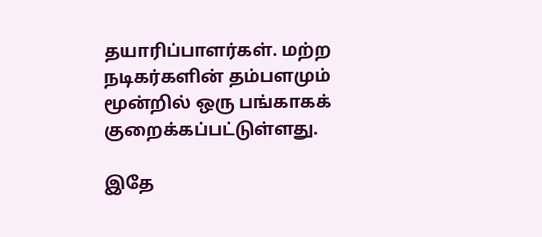தயாரிப்பாளர்கள். மற்ற நடிகர்களின் தம்பளமும் மூன்றில் ஒரு பங்காகக் குறைக்கப்பட்டுள்ளது.

இதே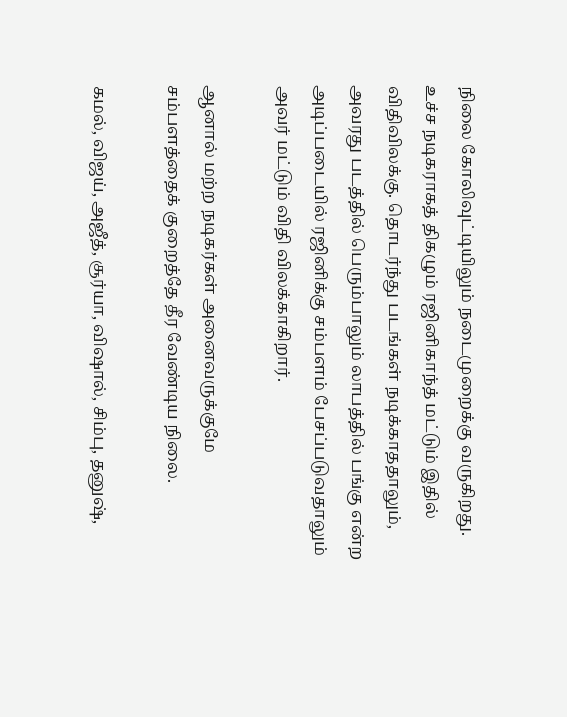நிலை கோலிவுட்டியிலும் நடைமுறைக்கு வருகிறது.
உச்ச நடிகராகத் திகழும் ரஜினிகாந்த் மட்டும் இதில் விதிவிலக்கு. தொடர்ந்து படங்கள் நடிக்காததாலும், அவரது படத்தில் பெரும்பாலும் லாபத்தில் பங்கு என்ற அடிப்படையில் ரஜினிக்கு சம்பளம் பேசப்படுவதாலும் அவர் மட்டும் விதி விலக்காகிறார்.

ஆனால் மற்ற நடிகர்கள் அனைவருக்குமே சம்பளத்தைக் குறைத்தே தீர வேண்டிய நிலை.

கமல், விஜய், அஜீத், சூர்யா, விஷால், சிம்பு, தனுஷ்,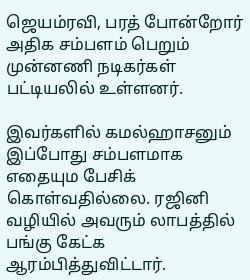ஜெயம்ரவி, பரத் போன்றோர் அதிக சம்பளம் பெறும் முன்னணி நடிகர்கள் பட்டியலில் உள்ளனர்.

இவர்களில் கமல்ஹாசனும் இப்போது சம்பளமாக எதையும பேசிக் கொள்வதில்லை. ரஜினி வழியில் அவரும் லாபத்தில் பங்கு கேட்க ஆரம்பித்துவிட்டார்.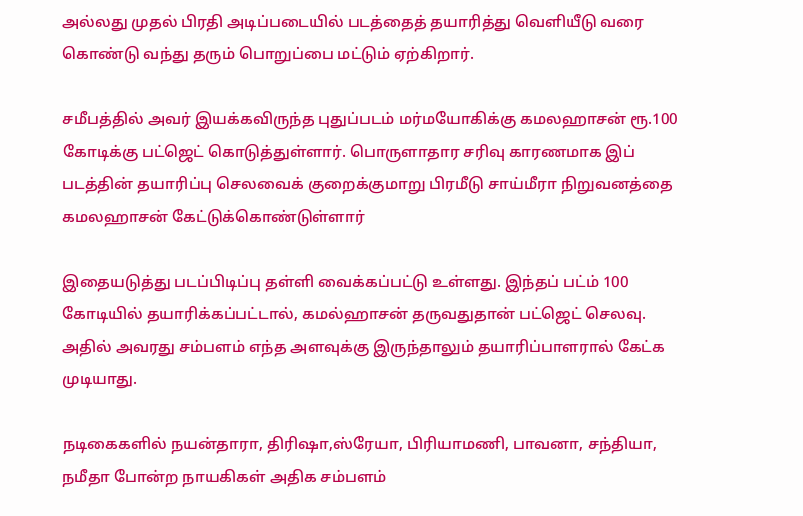அல்லது முதல் பிரதி அடிப்படையில் படத்தைத் தயாரித்து வெளியீடு வரை கொண்டு வந்து தரும் பொறுப்பை மட்டும் ஏற்கிறார்.

சமீபத்தில் அவர் இயக்கவிருந்த புதுப்படம் மர்மயோகிக்கு கமலஹாசன் ரூ.100 கோடிக்கு பட்ஜெட் கொடுத்துள்ளார். பொருளாதார சரிவு காரணமாக இப் படத்தின் தயாரிப்பு செலவைக் குறைக்குமாறு பிரமீடு சாய்மீரா நிறுவனத்தை கமலஹாசன் கேட்டுக்கொண்டுள்ளார்

இதையடுத்து படப்பிடிப்பு தள்ளி வைக்கப்பட்டு உள்ளது. இந்தப் பட்ம் 100 கோடியில் தயாரிக்கப்பட்டால், கமல்ஹாசன் தருவதுதான் பட்ஜெட் செலவு. அதில் அவரது சம்பளம் எந்த அளவுக்கு இருந்தாலும் தயாரிப்பாளரால் கேட்க முடியாது.

நடிகைகளில் நயன்தாரா, திரிஷா,ஸ்ரேயா, பிரியாமணி, பாவனா, சந்தியா, நமீதா போன்ற நாயகிகள் அதிக சம்பளம்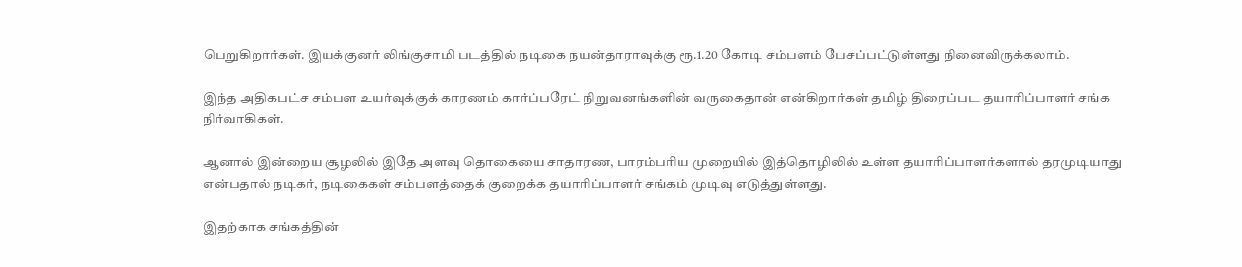பெறுகிறார்கள். இயக்குனர் லிங்குசாமி படத்தில் நடிகை நயன்தாராவுக்கு ரூ.1.20 கோடி சம்பளம் பேசப்பட்டுள்ளது நினைவிருக்கலாம்.

இந்த அதிகபட்ச சம்பள உயர்வுக்குக் காரணம் கார்ப்பரேட் நிறுவனங்களின் வருகைதான் என்கிறார்கள் தமிழ் திரைப்பட தயாரிப்பாளர் சங்க நிர்வாகிகள்.

ஆனால் இன்றைய சூழலில் இதே அளவு தொகையை சாதாரண, பாரம்பரிய முறையில் இத்தொழிலில் உள்ள தயாரிப்பாளர்களால் தரமுடியாது என்பதால் நடிகர், நடிகைகள் சம்பளத்தைக் குறைக்க தயாரிப்பாளர் சங்கம் முடிவு எடுத்துள்ளது.

இதற்காக சங்கத்தின்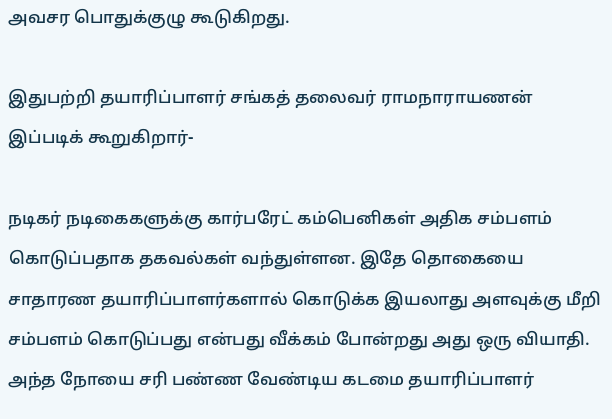அவசர பொதுக்குழு கூடுகிறது.

இதுபற்றி தயாரிப்பாளர் சங்கத் தலைவர் ராமநாராயணன் இப்படிக் கூறுகிறார்-

நடிகர் நடிகைகளுக்கு கார்பரேட் கம்பெனிகள் அதிக சம்பளம் கொடுப்பதாக தகவல்கள் வந்துள்ளன. இதே தொகையை சாதாரண தயாரிப்பாளர்களால் கொடுக்க இயலாது அளவுக்கு மீறி சம்பளம் கொடுப்பது என்பது வீக்கம் போன்றது அது ஒரு வியாதி. அந்த நோயை சரி பண்ண வேண்டிய கடமை தயாரிப்பாளர்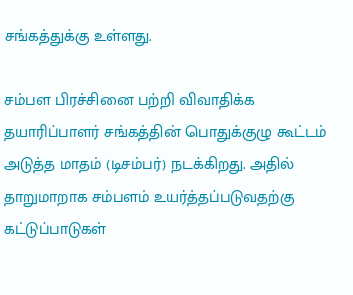சங்கத்துக்கு உள்ளது.

சம்பள பிரச்சினை பற்றி விவாதிக்க தயாரிப்பாளர் சங்கத்தின் பொதுக்குழு கூட்டம் அடுத்த மாதம் (டிசம்பர்) நடக்கிறது. அதில் தாறுமாறாக சம்பளம் உயர்த்தப்படுவதற்கு கட்டுப்பாடுகள்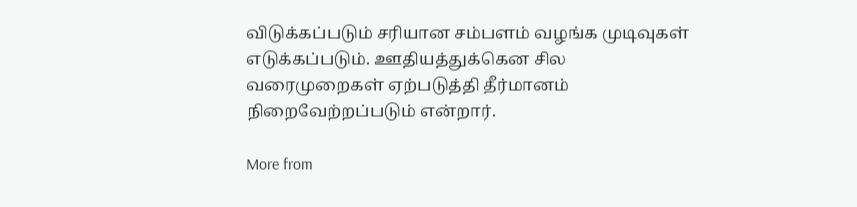விடுக்கப்படும் சரியான சம்பளம் வழங்க முடிவுகள் எடுக்கப்படும். ஊதியத்துக்கென சில வரைமுறைகள் ஏற்படுத்தி தீர்மானம் நிறைவேற்றப்படும் என்றார்.

More from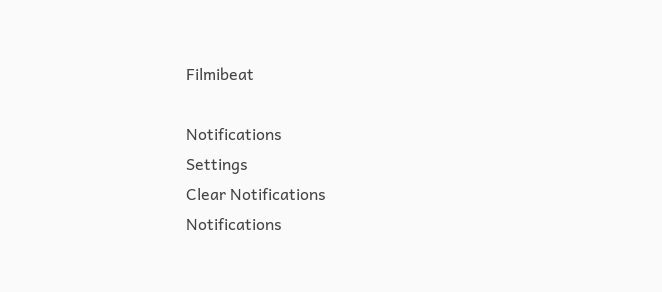Filmibeat

Notifications
Settings
Clear Notifications
Notifications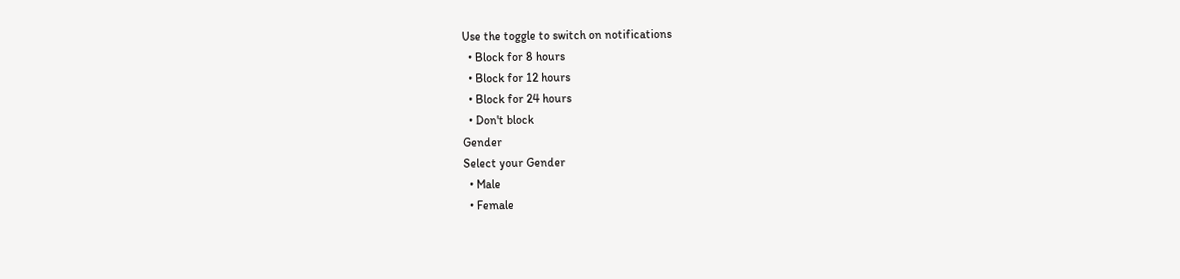Use the toggle to switch on notifications
  • Block for 8 hours
  • Block for 12 hours
  • Block for 24 hours
  • Don't block
Gender
Select your Gender
  • Male
  • Female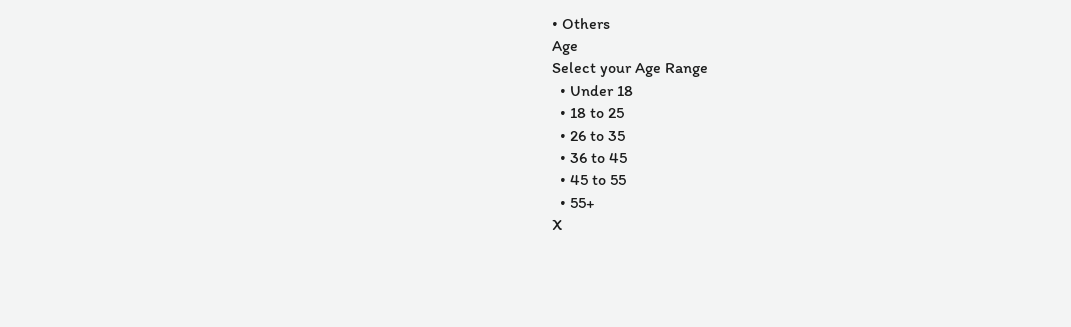• Others
Age
Select your Age Range
  • Under 18
  • 18 to 25
  • 26 to 35
  • 36 to 45
  • 45 to 55
  • 55+
X